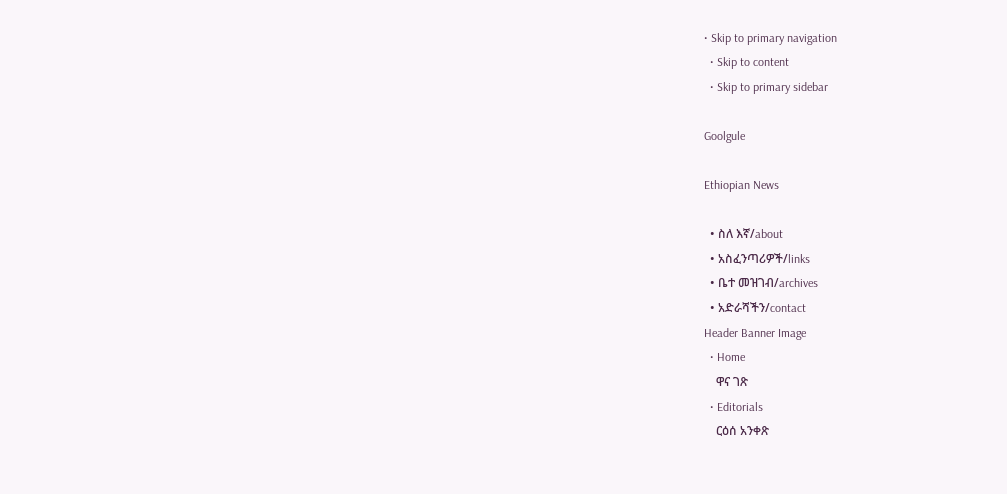• Skip to primary navigation
  • Skip to content
  • Skip to primary sidebar

Goolgule

Ethiopian News

  • ስለ እኛ/about
  • አስፈንጣሪዎች/links
  • ቤተ መዝገብ/archives
  • አድራሻችን/contact
Header Banner Image
  • Home
    ዋና ገጽ
  • Editorials
    ርዕሰ አንቀጽ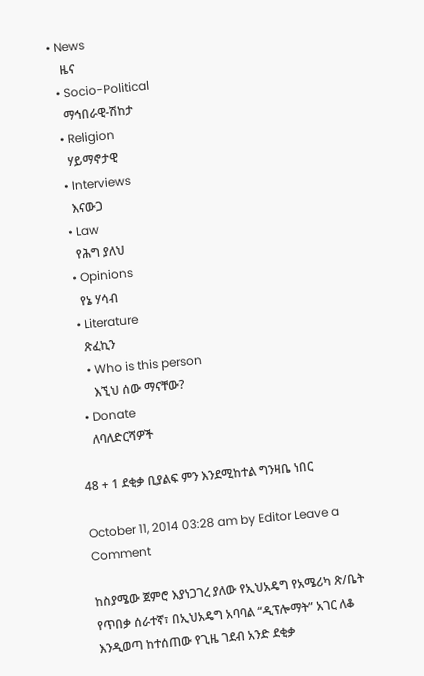• News
    ዜና
  • Socio-Political
    ማኅበራዊ-ሽከታ
  • Religion
    ሃይማኖታዊ
  • Interviews
    እናውጋ
  • Law
    የሕግ ያለህ
  • Opinions
    የኔ ሃሳብ
  • Literature
    ጽፈኪን
    • Who is this person
      እኚህ ሰው ማናቸው?
  • Donate
    ለባለድርሻዎች

48 + 1 ደቂቃ ቢያልፍ ምን እንደሚከተል ግንዛቤ ነበር

October 11, 2014 03:28 am by Editor Leave a Comment

ከስያሜው ጀምሮ እያነጋገረ ያለው የኢህአዴግ የአሜሪካ ጽ/ቤት የጥበቃ ሰራተኛ፣ በኢህአዴግ አባባል “ዲፕሎማት” አገር ለቆ እንዲወጣ ከተሰጠው የጊዜ ገደብ አንድ ደቂቃ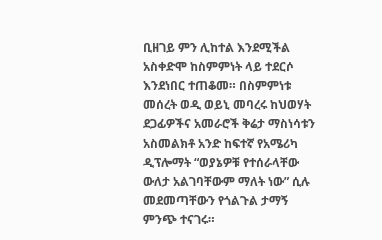ቢዘገይ ምን ሊከተል እንደሚችል አስቀድሞ ከስምምነት ላይ ተደርሶ እንደነበር ተጠቆመ። በስምምነቱ መሰረት ወዲ ወይኒ መባረሩ ከህወሃት ደጋፊዎችና አመራሮች ቅሬታ ማስነሳቱን አስመልክቶ አንድ ከፍተኛ የአሜሪካ ዲፕሎማት “ወያኔዎቹ የተሰራላቸው ውለታ አልገባቸውም ማለት ነው” ሲሉ መደመጣቸውን የጎልጉል ታማኝ ምንጭ ተናገሩ።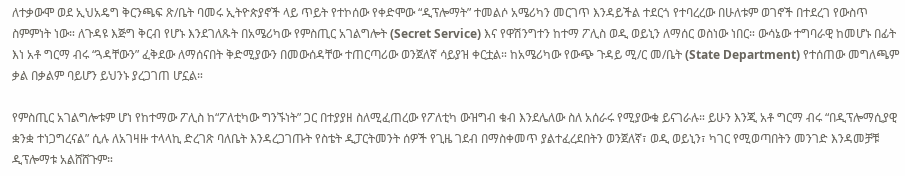ለተቃውሞ ወደ ኢህአዴግ ቅርንጫፍ ጽ/ቤት ባመሩ ኢትዮጵያኖች ላይ ጥይት የተኮሰው የቀድሞው “ዲፕሎማት” ተመልሶ አሜሪካን መርገጥ እንዳይችል ተደርጎ የተባረረው በሁለቱም ወገኖች በተደረገ የውስጥ ስምምነት ነው። ለጉዳዩ እጅግ ቅርብ የሆኑ እንደገለጹት በአሜሪካው የምስጢር አገልግሎት (Secret Service) እና የዋሽንግተን ከተማ ፖሊስ ወዲ ወይኒን ለማሰር ወስነው ነበር። ውሳኔው ተግባራዊ ከመሆኑ በፊት እነ አቶ ግርማ ብሩ “ጓዳቸውን” ፈቅደው ለማሰናበት ቅድሚያውን በመውሰዳቸው ተጠርጣሪው ወንጀለኛ ሳይያዝ ቀርቷል። ከአሜሪካው የውጭ ጉዳይ ሚ/ር መ/ቤት (State Department) የተሰጠው መግለጫም ቃል በቃልም ባይሆን ይህንኑ ያረጋገጠ ሆኗል።

የምስጢር አገልግሎቱም ሆነ የከተማው ፖሊስ ከ“ፖለቲካው ግንኙነት” ጋር በተያያዘ ስለሚፈጠረው የፖለቲካ ውዝግብ ቁብ እንደሌለው ስለ አሰራሩ የሚያውቁ ይናገራሉ። ይሁን እንጂ አቶ ግርማ ብሩ “በዲፕሎማሲያዊ ቋንቋ ተነጋግረናል” ሲሉ ለአገዛዙ ተላላኪ ድረገጽ ባለቤት እንዳረጋገጡት የስቴት ዲፓርትመንት ሰዎች የጊዜ ገደብ በማስቀመጥ ያልተፈረደበትን ወንጀለኛ፣ ወዲ ወይኒን፣ ካገር የሚወጣበትን መንገድ እንዳመቻቹ ዲፕሎማቱ አልሸሸጉም።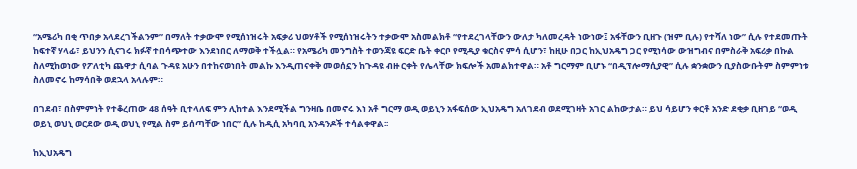“አሜሪካ በቂ ጥበቃ አላደረገችልንም” በማለት ተቃውሞ የሚሰነዝሩት አፍቃሪ ህወሃቶች የሚሰነዝሩትን ተቃውሞ አስመልክቶ “የተደረገላቸውን ውለታ ካለመረዳት ነውነው፤ አፋቸውን ቢዘጉ (ዝም ቢሉ) የተሻለ ነው” ሲሉ የተደመጡት ከፍተኛ ሃላፊ፣ ይህንን ሲናገሩ ክፉኛ ተበሳጭተው እንደነበር ለማወቅ ተችሏል። የአሜሪካ መንግስት ተወንጃዩ ፍርድ ቤት ቀርቦ የሚዲያ ቁርስና ምሳ ሲሆን፣ ከዚሁ በጋር ከኢህአዴግ ጋር የሚነሳው ውዝግብና በምስራቅ አፍሪቃ በኩል ስለሚከወነው የፖለቲካ ጨዋታ ሲባል ጉዳዩ አሁን በተከናወነበት መልኩ እንዲጠናቀቅ መወሰኗን ከጉዳዩ ብዙ ርቀት የሌላቸው ክፍሎች አመልክተዋል። አቶ ግርማም ቢሆኑ “በዲፕሎማሲያዊ” ሲሉ ቋንቋውን ቢያስውቡትም ስምምነቱ ስለመኖሩ ከማሳበቅ ወደኋላ አላሉም።

በገደብ፣ በስምምነት የተቆረጠው 48 ሰዓት ቢተላለፍ ምን ሊከተል እንደሚችል ግንዛቤ በመኖሩ እነ አቶ ግርማ ወዲ ወይኒን አፋፍሰው ኢህአዴግ አለገደብ ወደሚገዛት አገር ልከውታል። ይህ ሳይሆን ቀርቶ አንድ ደቂቃ ቢዘገይ “ወዲ ወይኒ ወህኒ ወርደው ወዲ ወህኒ የሚል ስም ይሰጣቸው ነበር” ሲሉ ከዲሲ አካባቢ አንዳንዶች ተሳልቀዋል፡፡

ከኢህአዴግ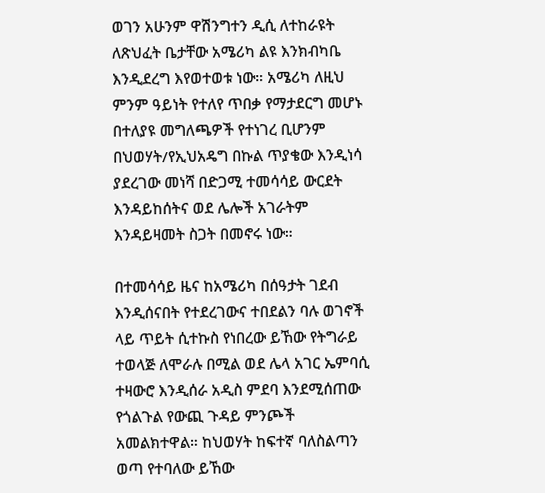ወገን አሁንም ዋሽንግተን ዲሲ ለተከራዩት ለጽህፈት ቤታቸው አሜሪካ ልዩ እንክብካቤ እንዲደረግ እየወተወቱ ነው። አሜሪካ ለዚህ ምንም ዓይነት የተለየ ጥበቃ የማታደርግ መሆኑ በተለያዩ መግለጫዎች የተነገረ ቢሆንም በህወሃት/የኢህአዴግ በኩል ጥያቄው እንዲነሳ ያደረገው መነሻ በድጋሚ ተመሳሳይ ውርደት እንዳይከሰትና ወደ ሌሎች አገራትም እንዳይዛመት ስጋት በመኖሩ ነው።

በተመሳሳይ ዜና ከአሜሪካ በሰዓታት ገደብ እንዲሰናበት የተደረገውና ተበደልን ባሉ ወገኖች ላይ ጥይት ሲተኩስ የነበረው ይኸው የትግራይ ተወላጅ ለሞራሉ በሚል ወደ ሌላ አገር ኤምባሲ ተዛውሮ እንዲሰራ አዲስ ምደባ እንደሚሰጠው የጎልጉል የውጪ ጉዳይ ምንጮች አመልክተዋል። ከህወሃት ከፍተኛ ባለስልጣን ወጣ የተባለው ይኸው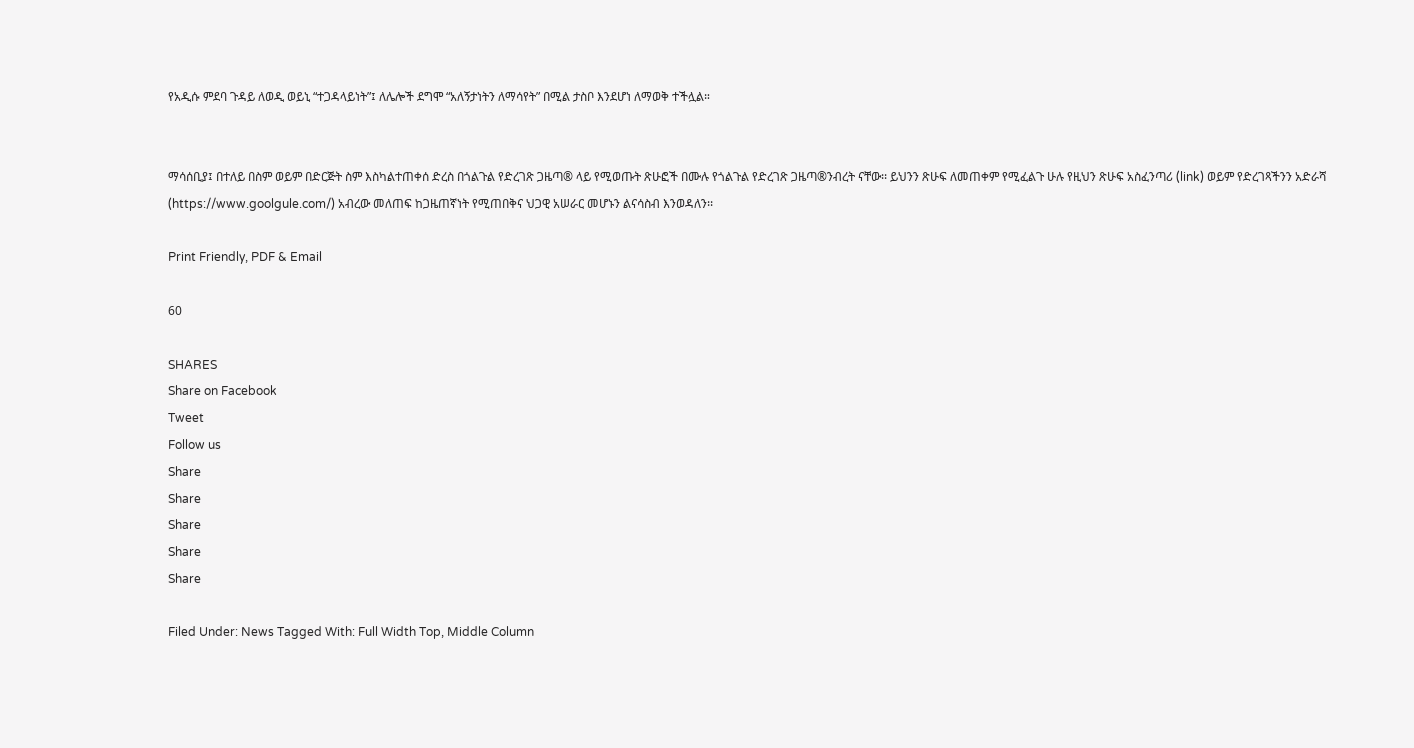የአዲሱ ምደባ ጉዳይ ለወዲ ወይኒ “ተጋዳላይነት”፤ ለሌሎች ደግሞ “አለኝታነትን ለማሳየት” በሚል ታስቦ እንደሆነ ለማወቅ ተችሏል።


ማሳሰቢያ፤ በተለይ በስም ወይም በድርጅት ስም እስካልተጠቀሰ ድረስ በጎልጉል የድረገጽ ጋዜጣ® ላይ የሚወጡት ጽሁፎች በሙሉ የጎልጉል የድረገጽ ጋዜጣ®ንብረት ናቸው፡፡ ይህንን ጽሁፍ ለመጠቀም የሚፈልጉ ሁሉ የዚህን ጽሁፍ አስፈንጣሪ (link) ወይም የድረገጻችንን አድራሻ (https://www.goolgule.com/) አብረው መለጠፍ ከጋዜጠኛነት የሚጠበቅና ህጋዊ አሠራር መሆኑን ልናሳስብ እንወዳለን፡፡

Print Friendly, PDF & Email

60

SHARES
Share on Facebook
Tweet
Follow us
Share
Share
Share
Share
Share

Filed Under: News Tagged With: Full Width Top, Middle Column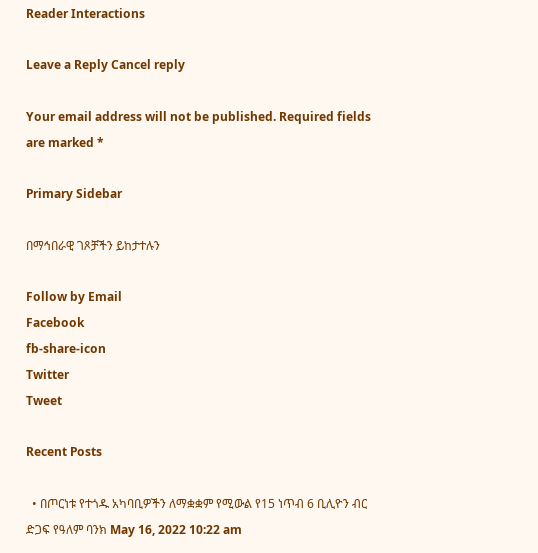Reader Interactions

Leave a Reply Cancel reply

Your email address will not be published. Required fields are marked *

Primary Sidebar

በማኅበራዊ ገጾቻችን ይከታተሉን

Follow by Email
Facebook
fb-share-icon
Twitter
Tweet

Recent Posts

  • በጦርነቱ የተጎዱ አካባቢዎችን ለማቋቋም የሚውል የ15 ነጥብ 6 ቢሊዮን ብር ድጋፍ የዓለም ባንክ May 16, 2022 10:22 am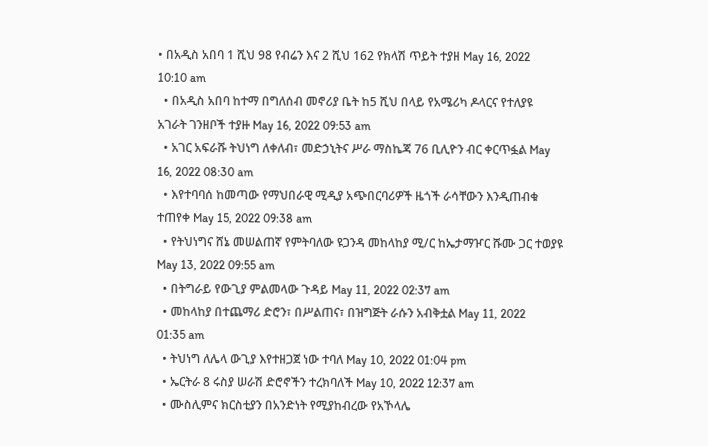• በአዲስ አበባ 1 ሺህ 98 የብሬን እና 2 ሺህ 162 የክላሽ ጥይት ተያዘ May 16, 2022 10:10 am
  • በአዲስ አበባ ከተማ በግለሰብ መኖሪያ ቤት ከ5 ሺህ በላይ የአሜሪካ ዶላርና የተለያዩ አገራት ገንዘቦች ተያዙ May 16, 2022 09:53 am
  • አገር አፍራሹ ትህነግ ለቀለብ፣ መድኃኒትና ሥራ ማስኬጃ 76 ቢሊዮን ብር ቀርጥፏል May 16, 2022 08:30 am
  • እየተባባሰ ከመጣው የማህበራዊ ሚዲያ አጭበርባሪዎች ዜጎች ራሳቸውን እንዲጠብቁ ተጠየቀ May 15, 2022 09:38 am
  • የትህነግና ሸኔ መሠልጠኛ የምትባለው ዩጋንዳ መከላከያ ሚ/ር ከኤታማዦር ሹሙ ጋር ተወያዩ May 13, 2022 09:55 am
  • በትግራይ የውጊያ ምልመላው ጉዳይ May 11, 2022 02:37 am
  • መከላከያ በተጨማሪ ድሮን፣ በሥልጠና፣ በዝግጅት ራሱን አብቅቷል May 11, 2022 01:35 am
  • ትህነግ ለሌላ ውጊያ እየተዘጋጀ ነው ተባለ May 10, 2022 01:04 pm
  • ኤርትራ 8 ሩስያ ሠራሽ ድሮኖችን ተረክባለች May 10, 2022 12:37 am
  • ሙስሊምና ክርስቲያን በአንድነት የሚያከብረው የአኾላሌ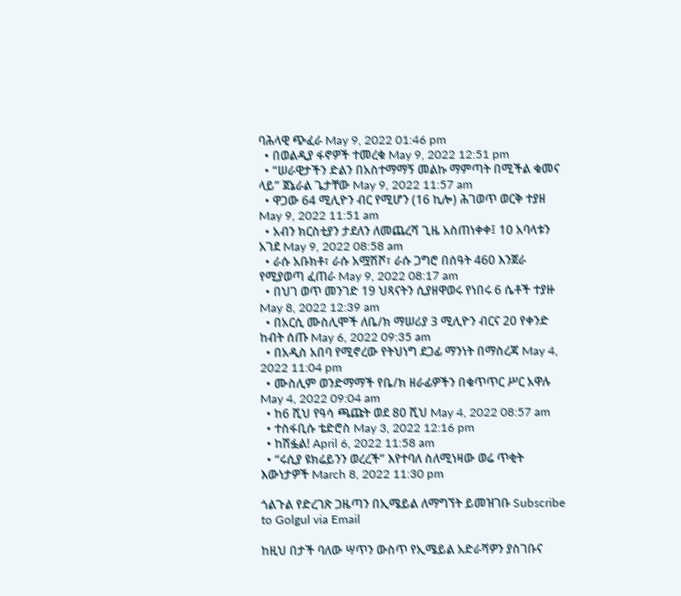ባሕላዊ ጭፈራ May 9, 2022 01:46 pm
  • በወልዲያ ፋኖዎች ተመረቁ May 9, 2022 12:51 pm
  • “ሠራዊታችን ድልን በአስተማማኝ መልኩ ማምጣት በሚችል ቁመና ላይ” ጀኔራል ጌታቸው May 9, 2022 11:57 am
  • ዋጋው 64 ሚሊዮን ብር የሚሆን (16 ኪሎ) ሕገወጥ ወርቅ ተያዘ May 9, 2022 11:51 am
  • አብን ክርስቲያን ታደለን ለመጨረሻ ጊዜ አስጠነቀቀ፤ 10 አባላቱን አገደ May 9, 2022 08:58 am
  • ራሱ አቡክቶ፣ ራሱ አሟሽሾ፣ ራሱ ጋግሮ በሰዓት 460 እንጀራ የሚያወጣ ፈጠራ May 9, 2022 08:17 am
  • በህገ ወጥ መንገድ 19 ህጻናትን ሲያዘዋወሩ የነበሩ 6 ሴቶች ተያዙ May 8, 2022 12:39 am
  • በአርሲ ሙስሊሞች ለቤ/ክ ማሠሪያ 3 ሚሊዮን ብርና 20 የቀንድ ከብት ሰጡ May 6, 2022 09:35 am
  • በአዲስ አበባ የሚኖረው የትህነግ ደጋፊ ማንነት በማስረጃ May 4, 2022 11:04 pm
  • ሙስሊም ወንድማማች የቤ/ክ ዘራፊዎችን በቁጥጥር ሥር አዋሉ May 4, 2022 09:04 am
  • ከ6 ሺህ የዓሳ ጫጩት ወደ 80 ሺህ May 4, 2022 08:57 am
  • ተስፋቢሱ ቴድሮስ May 3, 2022 12:16 pm
  • ከሽፏል! April 6, 2022 11:58 am
  • “ሩሲያ ዩክሬይንን ወረረች” እየተባለ ስለሚነዛው ወሬ ጥቂት እውነታዎች March 8, 2022 11:30 pm

ጎልጉል የድረገጽ ጋዜጣን በኢሜይል ለማግኘት ይመዝገቡ Subscribe to Golgul via Email

ከዚህ በታች ባለው ሣጥን ውስጥ የኢሜይል አድራሻዎን ያስገቡና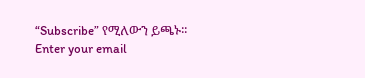“Subscribe” የሚለውን ይጫኑ፡፡
Enter your email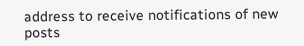address to receive notifications of new posts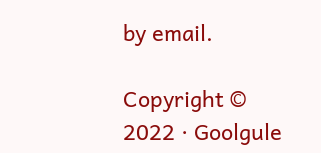by email.

Copyright © 2022 · Goolgule